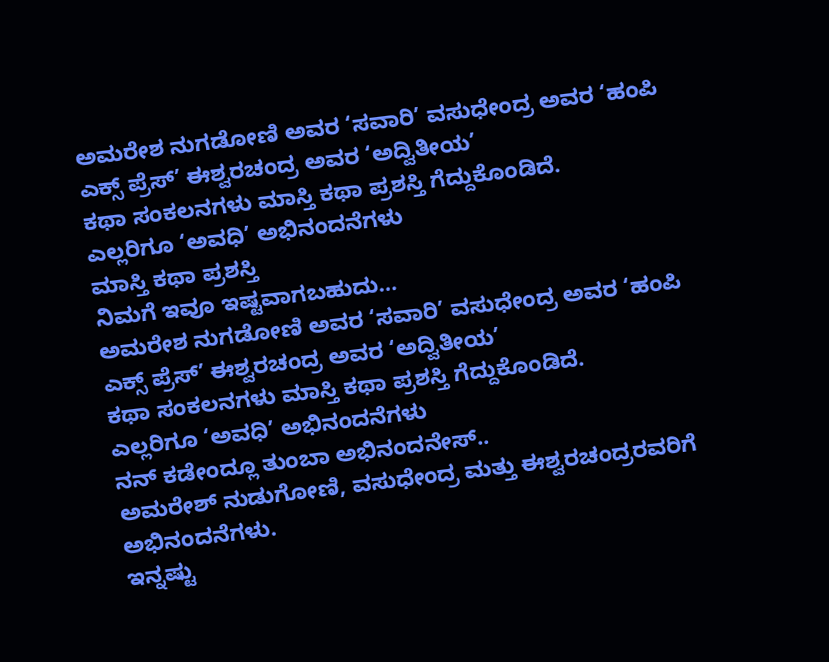ಅಮರೇಶ ನುಗಡೋಣಿ ಅವರ ‘ಸವಾರಿ’ ವಸುಧೇಂದ್ರ ಅವರ ‘ಹಂಪಿ ಎಕ್ಸ್ ಪ್ರೆಸ್’ ಈಶ್ವರಚಂದ್ರ ಅವರ ‘ಅದ್ವಿತೀಯ’
ಕಥಾ ಸಂಕಲನಗಳು ಮಾಸ್ತಿ ಕಥಾ ಪ್ರಶಸ್ತಿ ಗೆದ್ದುಕೊಂಡಿದೆ.
ಎಲ್ಲರಿಗೂ ‘ಅವಧಿ’ ಅಭಿನಂದನೆಗಳು
ಮಾಸ್ತಿ ಕಥಾ ಪ್ರಶಸ್ತಿ
ನಿಮಗೆ ಇವೂ ಇಷ್ಟವಾಗಬಹುದು…
ಅಮರೇಶ ನುಗಡೋಣಿ ಅವರ ‘ಸವಾರಿ’ ವಸುಧೇಂದ್ರ ಅವರ ‘ಹಂಪಿ ಎಕ್ಸ್ ಪ್ರೆಸ್’ ಈಶ್ವರಚಂದ್ರ ಅವರ ‘ಅದ್ವಿತೀಯ’
ಕಥಾ ಸಂಕಲನಗಳು ಮಾಸ್ತಿ ಕಥಾ ಪ್ರಶಸ್ತಿ ಗೆದ್ದುಕೊಂಡಿದೆ.
ಎಲ್ಲರಿಗೂ ‘ಅವಧಿ’ ಅಭಿನಂದನೆಗಳು
ನನ್ ಕಡೇಂದ್ಲೂ ತುಂಬಾ ಅಭಿನಂದನೇಸ್..
ಅಮರೇಶ್ ನುಡುಗೋಣಿ, ವಸುಧೇಂದ್ರ ಮತ್ತು ಈಶ್ವರಚಂದ್ರರವರಿಗೆ ಅಭಿನಂದನೆಗಳು.
ಇನ್ನಷ್ಟು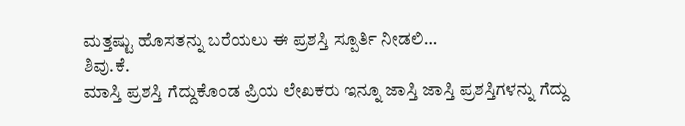ಮತ್ತಷ್ಟು ಹೊಸತನ್ನು ಬರೆಯಲು ಈ ಪ್ರಶಸ್ತಿ ಸ್ಪೂರ್ತಿ ನೀಡಲಿ…
ಶಿವು.ಕೆ.
ಮಾಸ್ತಿ ಪ್ರಶಸ್ತಿ ಗೆದ್ದುಕೊಂಡ ಪ್ರಿಯ ಲೇಖಕರು ಇನ್ನೂ ಜಾಸ್ತಿ ಜಾಸ್ತಿ ಪ್ರಶಸ್ತಿಗಳನ್ನು ಗೆದ್ದು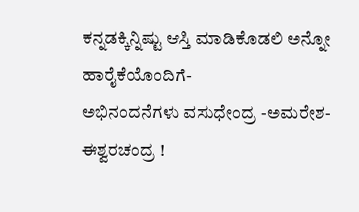ಕನ್ನಡಕ್ಕಿನ್ನಿಷ್ಟು ಆಸ್ತಿ ಮಾಡಿಕೊಡಲಿ ಅನ್ನೋ ಹಾರೈಕೆಯೊಂದಿಗೆ-
ಅಭಿನಂದನೆಗಳು ವಸುಧೇಂದ್ರ -ಅಮರೇಶ- ಈಶ್ವರಚಂದ್ರ !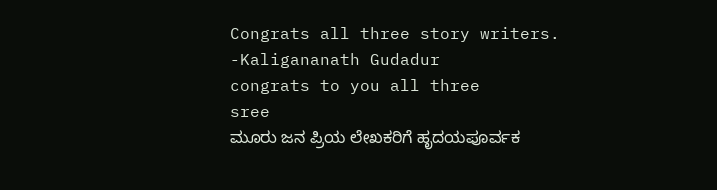Congrats all three story writers.
-Kaligananath Gudadur
congrats to you all three
sree
ಮೂರು ಜನ ಪ್ರಿಯ ಲೇಖಕರಿಗೆ ಹೃದಯಪೂರ್ವಕ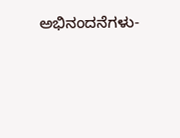ಅಭಿನಂದನೆಗಳು-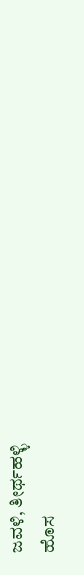ಜವಳಿ, ತೀರ್ಥಹಳ್ಳಿ
ಹೊಸ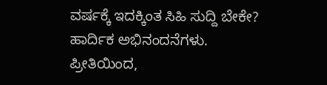ವರ್ಷಕ್ಕೆ ಇದಕ್ಕಿಂತ ಸಿಹಿ ಸುದ್ದಿ ಬೇಕೇ?
ಹಾರ್ದಿಕ ಅಭಿನಂದನೆಗಳು.
ಪ್ರೀತಿಯಿಂದ,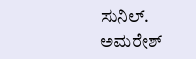ಸುನಿಲ್.
ಅಮರೇಶ್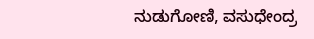ನುಡುಗೋಣಿ, ವಸುಧೇಂದ್ರ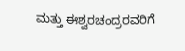ಮತ್ತು ಈಶ್ವರಚಂದ್ರರವರಿಗೆ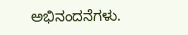ಅಭಿನಂದನೆಗಳು.